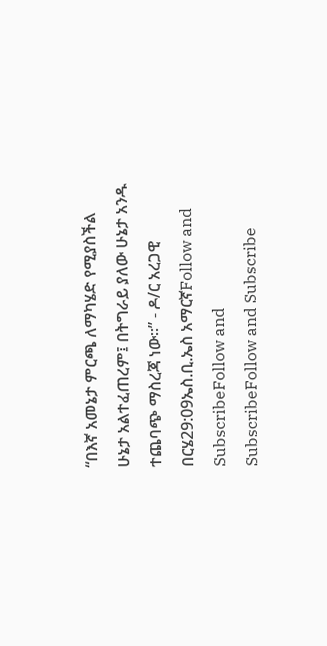“በእኛ አመኔታ ምርጫ ለማካሄድ የሚያስችል ሁኔታ አልተፈጠረም፤ በትግራይ ያለው ሁኔታ አንዱ ተጨባጭ ማስረጃ ነው።” - ዶ/ር አረጋዊ በርሄ29:09ኤስ.ቢ.ኤስ አማርኛFollow and SubscribeFollow and SubscribeFollow and Subscribe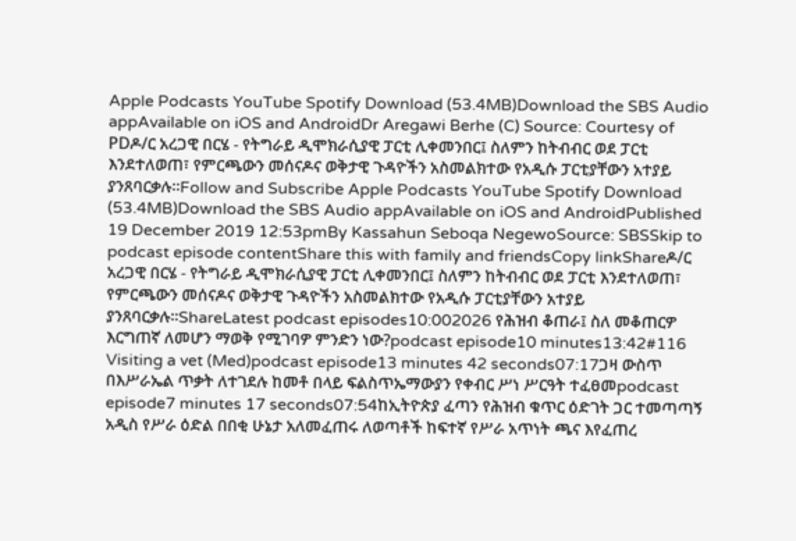Apple Podcasts YouTube Spotify Download (53.4MB)Download the SBS Audio appAvailable on iOS and AndroidDr Aregawi Berhe (C) Source: Courtesy of PDዶ/ር አረጋዊ በርሄ - የትግራይ ዲሞክራሲያዊ ፓርቲ ሊቀመንበር፤ ስለምን ከትብብር ወደ ፓርቲ እንደተለወጠ፣ የምርጫውን መሰናዶና ወቅታዊ ጉዳዮችን አስመልክተው የአዲሱ ፓርቲያቸውን አተያይ ያንጸባርቃሉ።Follow and Subscribe Apple Podcasts YouTube Spotify Download (53.4MB)Download the SBS Audio appAvailable on iOS and AndroidPublished 19 December 2019 12:53pmBy Kassahun Seboqa NegewoSource: SBSSkip to podcast episode contentShare this with family and friendsCopy linkShareዶ/ር አረጋዊ በርሄ - የትግራይ ዲሞክራሲያዊ ፓርቲ ሊቀመንበር፤ ስለምን ከትብብር ወደ ፓርቲ እንደተለወጠ፣ የምርጫውን መሰናዶና ወቅታዊ ጉዳዮችን አስመልክተው የአዲሱ ፓርቲያቸውን አተያይ ያንጸባርቃሉ።ShareLatest podcast episodes10:002026 የሕዝብ ቆጠራ፤ ስለ መቆጠርዎ እርግጠኛ ለመሆን ማወቅ የሚገባዎ ምንድን ነው?podcast episode10 minutes13:42#116 Visiting a vet (Med)podcast episode13 minutes 42 seconds07:17ጋዛ ውስጥ በእሥራኤል ጥቃት ለተገደሉ ከመቶ በላይ ፍልስጥኤማውያን የቀብር ሥነ ሥርዓት ተፈፀመpodcast episode7 minutes 17 seconds07:54ከኢትዮጵያ ፈጣን የሕዝብ ቁጥር ዕድገት ጋር ተመጣጣኝ አዲስ የሥራ ዕድል በበቂ ሁኔታ አለመፈጠሩ ለወጣቶች ከፍተኛ የሥራ አጥነት ጫና እየፈጠረ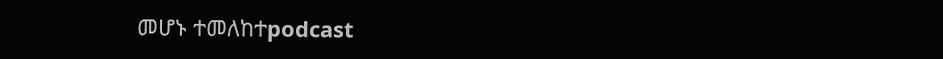መሆኑ ተመለከተpodcast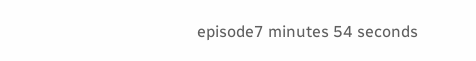episode7 minutes 54 seconds